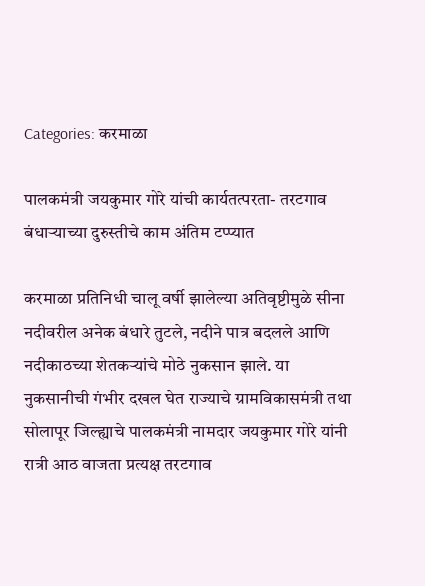Categories: करमाळा

पालकमंत्री जयकुमार गोरे यांची कार्यतत्परता- तरटगाव बंधाऱ्याच्या दुरुस्तीचे काम अंतिम टप्प्यात

करमाळा प्रतिनिधी चालू वर्षी झालेल्या अतिवृष्टीमुळे सीना नदीवरील अनेक बंधारे तुटले, नदीने पात्र बदलले आणि नदीकाठच्या शेतकऱ्यांचे मोठे नुकसान झाले. या नुकसानीची गंभीर दखल घेत राज्याचे ग्रामविकासमंत्री तथा सोलापूर जिल्ह्याचे पालकमंत्री नामदार जयकुमार गोरे यांनी रात्री आठ वाजता प्रत्यक्ष तरटगाव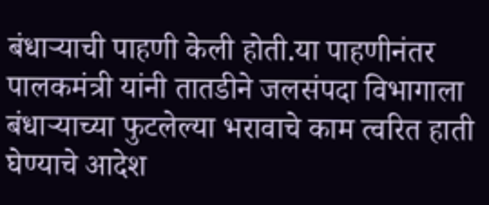बंधाऱ्याची पाहणी केली होती.या पाहणीनंतर पालकमंत्री यांनी तातडीने जलसंपदा विभागाला बंधाऱ्याच्या फुटलेल्या भरावाचे काम त्वरित हाती घेण्याचे आदेश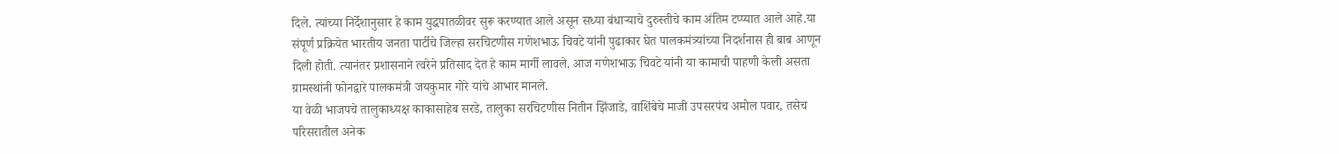दिले. त्यांच्या निर्देशानुसार हे काम युद्धपातळीवर सुरू करण्यात आले असून सध्या बंधाऱ्याचे दुरुस्तीचे काम अंतिम टप्प्यात आले आहे.या संपूर्ण प्रक्रियेत भारतीय जनता पार्टीचे जिल्हा सरचिटणीस गणेशभाऊ चिवटे यांनी पुढाकार घेत पालकमंत्र्यांच्या निदर्शनास ही बाब आणून दिली होती. त्यानंतर प्रशासनाने त्वरेने प्रतिसाद देत हे काम मार्गी लावले. आज गणेशभाऊ चिवटे यांनी या कामाची पाहणी केली असता ग्रामस्थांनी फोनद्वारे पालकमंत्री जयकुमार गोरे यांचे आभार मानले.
या वेळी भाजपचे तालुकाध्यक्ष काकासाहेब सरडे, तालुका सरचिटणीस नितीन झिंजाडे, वाशिंबेचे माजी उपसरपंच अमोल पवार, तसेच परिसरातील अनेक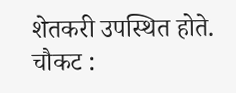शेतकरी उपस्थित होते.
चौकट :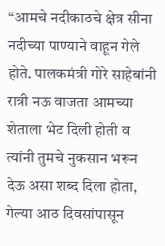“आमचे नदीकाठचे क्षेत्र सीना नदीच्या पाण्याने वाहून गेले होते. पालकमंत्री गोरे साहेबांनी रात्री नऊ वाजता आमच्या शेताला भेट दिली होती व त्यांनी तुमचे नुकसान भरून देऊ असा शब्द दिला होता, गेल्या आठ दिवसांपासून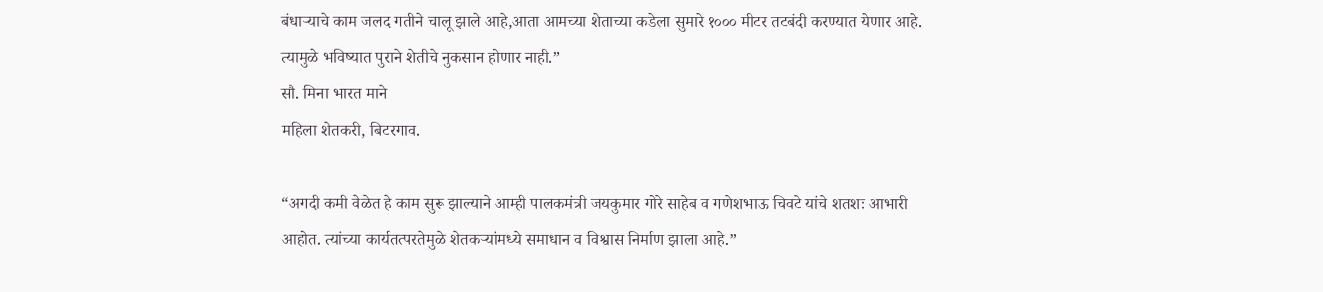बंधाऱ्याचे काम जलद गतीने चालू झाले आहे,आता आमच्या शेताच्या कडेला सुमारे १००० मीटर तटबंदी करण्यात येणार आहे. त्यामुळे भविष्यात पुराने शेतीचे नुकसान होणार नाही.”
सौ. मिना भारत माने
महिला शेतकरी, बिटरगाव.

“अगदी कमी वेळेत हे काम सुरू झाल्याने आम्ही पालकमंत्री जयकुमार गोरे साहेब व गणेशभाऊ चिवटे यांचे शतशः आभारी आहोत. त्यांच्या कार्यतत्परतेमुळे शेतकऱ्यांमध्ये समाधान व विश्वास निर्माण झाला आहे.”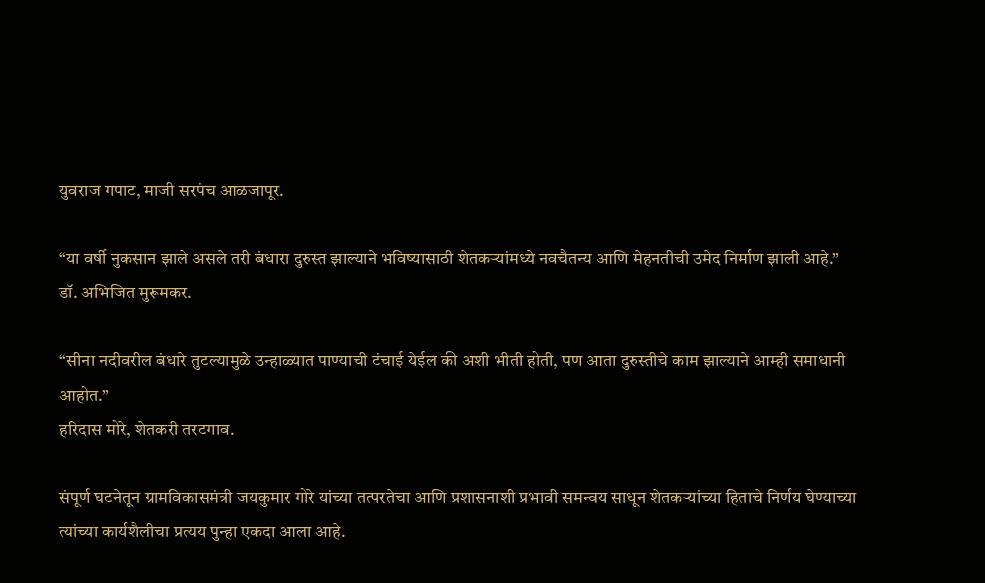युवराज गपाट, माजी सरपंच आळजापूर.

“या वर्षी नुकसान झाले असले तरी बंधारा दुरुस्त झाल्याने भविष्यासाठी शेतकऱ्यांमध्ये नवचैतन्य आणि मेहनतीची उमेद निर्माण झाली आहे.”
डॉ. अभिजित मुरूमकर.

“सीना नदीवरील बंधारे तुटल्यामुळे उन्हाळ्यात पाण्याची टंचाई येईल की अशी भीती होती, पण आता दुरुस्तीचे काम झाल्याने आम्ही समाधानी आहोत.”
हरिदास मोरे, शेतकरी तरटगाव.

संपूर्ण घटनेतून ग्रामविकासमंत्री जयकुमार गोरे यांच्या तत्परतेचा आणि प्रशासनाशी प्रभावी समन्वय साधून शेतकऱ्यांच्या हिताचे निर्णय घेण्याच्या त्यांच्या कार्यशैलीचा प्रत्यय पुन्हा एकदा आला आहे.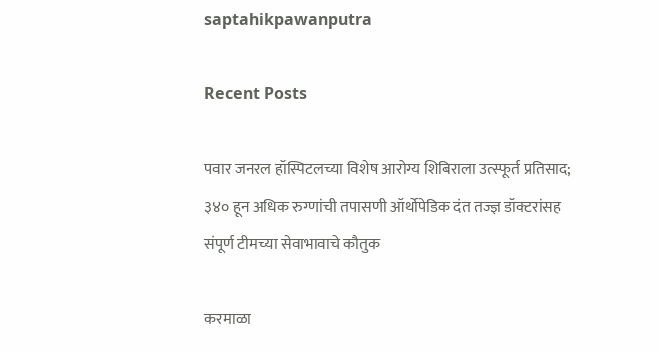saptahikpawanputra

Recent Posts

पवार जनरल हॉस्पिटलच्या विशेष आरोग्य शिबिराला उत्स्फूर्त प्रतिसाद; ३४० हून अधिक रुग्णांची तपासणी ऑर्थोपेडिक दंत तज्ज्ञ डॉक्टरांसह संपूर्ण टीमच्या सेवाभावाचे कौतुक

करमाळा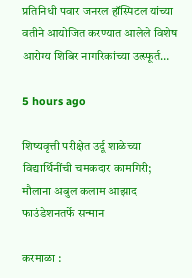प्रतिनिधी पवार जनरल हॉस्पिटल यांच्या वतीने आयोजित करण्यात आलेले विशेष आरोग्य शिबिर नागरिकांच्या उत्स्फूर्त…

5 hours ago

शिष्यवृत्ती परीक्षेत उर्दू शाळेच्या विद्यार्थिनींची चमकदार कामगिरी; मौलाना अबुल कलाम आझाद फाउंडेशनतर्फे सन्मान

करमाळा :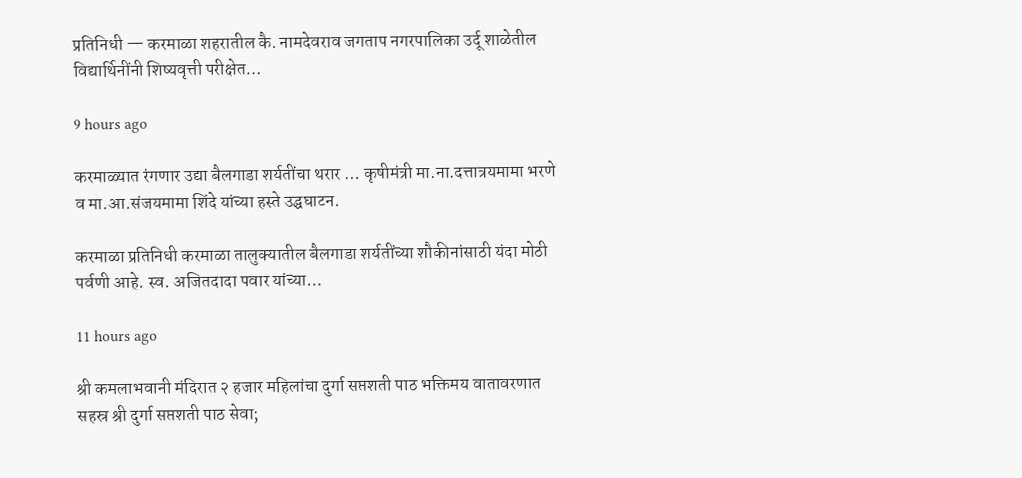प्रतिनिधी — करमाळा शहरातील कै. नामदेवराव जगताप नगरपालिका उर्दू शाळेतील विद्यार्थिनींनी शिष्यवृत्ती परीक्षेत…

9 hours ago

करमाळ्यात रंगणार उद्या बैलगाडा शर्यतींचा थरार … कृषीमंत्री मा.ना.दत्तात्रयमामा भरणे व मा.आ.संजयमामा शिंदे यांच्या हस्ते उद्घघाटन.

करमाळा प्रतिनिधी करमाळा तालुक्यातील बैलगाडा शर्यतींच्या शौकीनांसाठी यंदा मोठी पर्वणी आहे. स्व. अजितदादा पवार यांच्या…

11 hours ago

श्री कमलाभवानी मंदिरात २ हजार महिलांचा दुर्गा सप्तशती पाठ भक्तिमय वातावरणात सहस्र श्री दुर्गा सप्तशती पाठ सेवा;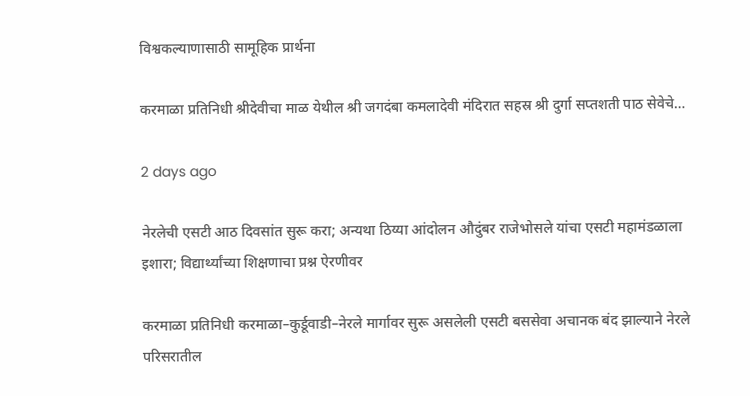विश्वकल्याणासाठी सामूहिक प्रार्थना

करमाळा प्रतिनिधी श्रीदेवीचा माळ येथील श्री जगदंबा कमलादेवी मंदिरात सहस्र श्री दुर्गा सप्तशती पाठ सेवेचे…

2 days ago

नेरलेची एसटी आठ दिवसांत सुरू करा; अन्यथा ठिय्या आंदोलन औदुंबर राजेभोसले यांचा एसटी महामंडळाला इशारा; विद्यार्थ्यांच्या शिक्षणाचा प्रश्न ऐरणीवर

करमाळा प्रतिनिधी करमाळा–कुर्डूवाडी–नेरले मार्गावर सुरू असलेली एसटी बससेवा अचानक बंद झाल्याने नेरले परिसरातील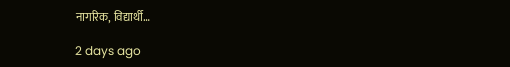नागरिक, विद्यार्थी…

2 days ago